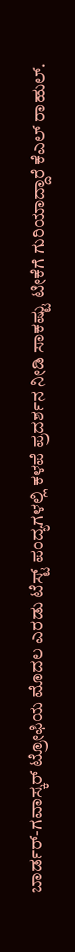ಬಾರ್ಡರ್-ಗವಾಸ್ಕರ್ ಟ್ರೋಫಿಯ ಮೊದಲ ಎರಡು ಟೆಸ್ಟ್ ಪಂದ್ಯಗಳಲ್ಲಿ ಕಳಪೆ ಪ್ರದರ್ಶನ ನೀಡಿ ಸಾಕಷ್ಟು ಟೀಕೆಗೆ ಗುರಿಯಾದ್ದಾರೆ ಕೆಎಲ್ ರಾಹುಲ್.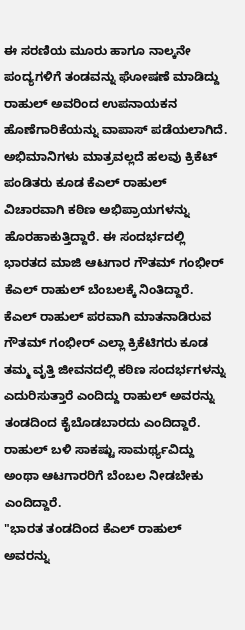ಈ ಸರಣಿಯ ಮೂರು ಹಾಗೂ ನಾಲ್ಕನೇ ಪಂದ್ಯಗಳಿಗೆ ತಂಡವನ್ನು ಘೋಷಣೆ ಮಾಡಿದ್ದು ರಾಹುಲ್ ಅವರಿಂದ ಉಪನಾಯಕನ ಹೊಣೆಗಾರಿಕೆಯನ್ನು ವಾಪಾಸ್ ಪಡೆಯಲಾಗಿದೆ. ಅಭಿಮಾನಿಗಳು ಮಾತ್ರವಲ್ಲದೆ ಹಲವು ಕ್ರಿಕೆಟ್ ಪಂಡಿತರು ಕೂಡ ಕೆಎಲ್ ರಾಹುಲ್ ವಿಚಾರವಾಗಿ ಕಠಿಣ ಅಭಿಪ್ರಾಯಗಳನ್ನು ಹೊರಹಾಕುತ್ತಿದ್ದಾರೆ. ಈ ಸಂದರ್ಭದಲ್ಲಿ ಭಾರತದ ಮಾಜಿ ಆಟಗಾರ ಗೌತಮ್ ಗಂಭೀರ್ ಕೆಎಲ್ ರಾಹುಲ್ ಬೆಂಬಲಕ್ಕೆ ನಿಂತಿದ್ದಾರೆ.
ಕೆಎಲ್ ರಾಹುಲ್ ಪರವಾಗಿ ಮಾತನಾಡಿರುವ ಗೌತಮ್ ಗಂಭೀರ್ ಎಲ್ಲಾ ಕ್ರಿಕೆಟಿಗರು ಕೂಡ ತಮ್ಮ ವೃತ್ತಿ ಜೀವನದಲ್ಲಿ ಕಠಿಣ ಸಂದರ್ಭಗಳನ್ನು ಎದುರಿಸುತ್ತಾರೆ ಎಂದಿದ್ದು ರಾಹುಲ್ ಅವರನ್ನು ತಂಡದಿಂದ ಕೈಬೊಡಬಾರದು ಎಂದಿದ್ದಾರೆ. ರಾಹುಲ್ ಬಳಿ ಸಾಕಷ್ಟು ಸಾಮರ್ಥ್ಯವಿದ್ದು ಅಂಥಾ ಆಟಗಾರರಿಗೆ ಬೆಂಬಲ ನೀಡಬೇಕು ಎಂದಿದ್ದಾರೆ.
"ಭಾರತ ತಂಡದಿಂದ ಕೆಎಲ್ ರಾಹುಲ್ ಅವರನ್ನು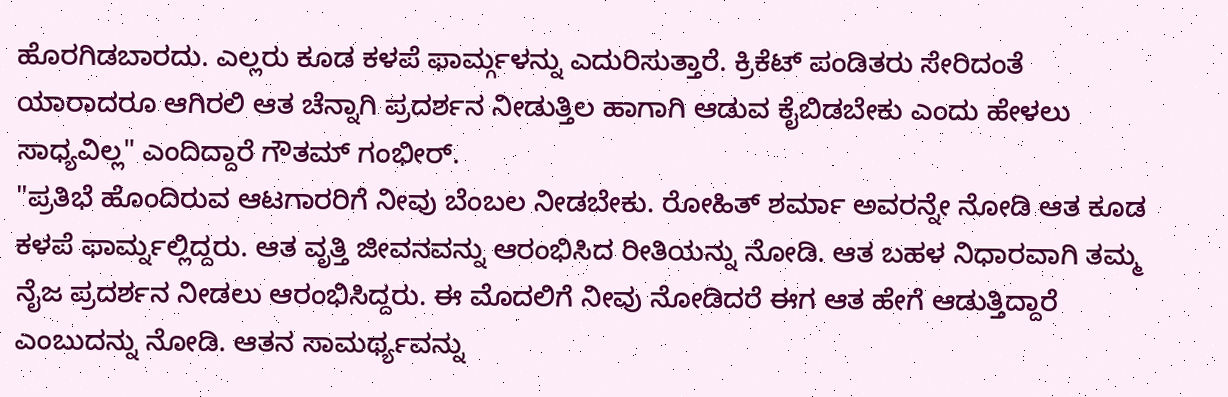ಹೊರಗಿಡಬಾರದು. ಎಲ್ಲರು ಕೂಡ ಕಳಪೆ ಫಾರ್ಮ್ಗಳನ್ನು ಎದುರಿಸುತ್ತಾರೆ. ಕ್ರಿಕೆಟ್ ಪಂಡಿತರು ಸೇರಿದಂತೆ ಯಾರಾದರೂ ಆಗಿರಲಿ ಆತ ಚೆನ್ನಾಗಿ ಪ್ರದರ್ಶನ ನೀಡುತ್ತಿಲ ಹಾಗಾಗಿ ಆಡುವ ಕೈಬಿಡಬೇಕು ಎಂದು ಹೇಳಲು ಸಾಧ್ಯವಿಲ್ಲ" ಎಂದಿದ್ದಾರೆ ಗೌತಮ್ ಗಂಭೀರ್.
"ಪ್ರತಿಭೆ ಹೊಂದಿರುವ ಆಟಗಾರರಿಗೆ ನೀವು ಬೆಂಬಲ ನೀಡಬೇಕು. ರೋಹಿತ್ ಶರ್ಮಾ ಅವರನ್ನೇ ನೋಡಿ ಆತ ಕೂಡ ಕಳಪೆ ಫಾರ್ಮ್ನಲ್ಲಿದ್ದರು. ಆತ ವೃತ್ತಿ ಜೀವನವನ್ನು ಆರಂಭಿಸಿದ ರೀತಿಯನ್ನು ನೋಡಿ. ಆತ ಬಹಳ ನಿಧಾರವಾಗಿ ತಮ್ಮ ನೈಜ ಪ್ರದರ್ಶನ ನೀಡಲು ಆರಂಭಿಸಿದ್ದರು. ಈ ಮೊದಲಿಗೆ ನೀವು ನೋಡಿದರೆ ಈಗ ಆತ ಹೇಗೆ ಆಡುತ್ತಿದ್ದಾರೆ ಎಂಬುದನ್ನು ನೋಡಿ. ಆತನ ಸಾಮರ್ಥ್ಯವನ್ನು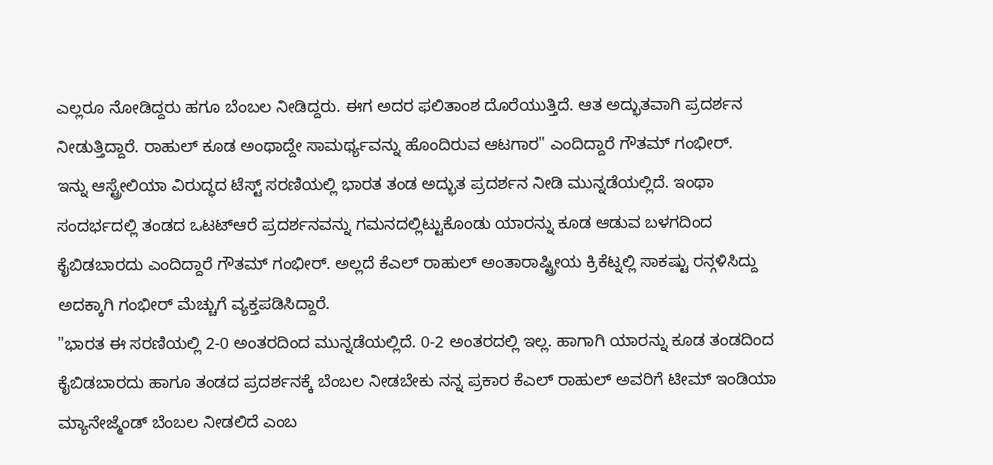ಎಲ್ಲರೂ ನೋಡಿದ್ದರು ಹಗೂ ಬೆಂಬಲ ನೀಡಿದ್ದರು. ಈಗ ಅದರ ಫಲಿತಾಂಶ ದೊರೆಯುತ್ತಿದೆ. ಆತ ಅದ್ಭುತವಾಗಿ ಪ್ರದರ್ಶನ ನೀಡುತ್ತಿದ್ದಾರೆ. ರಾಹುಲ್ ಕೂಡ ಅಂಥಾದ್ದೇ ಸಾಮರ್ಥ್ಯವನ್ನು ಹೊಂದಿರುವ ಆಟಗಾರ" ಎಂದಿದ್ದಾರೆ ಗೌತಮ್ ಗಂಭೀರ್.
ಇನ್ನು ಆಸ್ಟ್ರೇಲಿಯಾ ವಿರುದ್ಧದ ಟೆಸ್ಟ್ ಸರಣಿಯಲ್ಲಿ ಭಾರತ ತಂಡ ಅದ್ಭುತ ಪ್ರದರ್ಶನ ನೀಡಿ ಮುನ್ನಡೆಯಲ್ಲಿದೆ. ಇಂಥಾ ಸಂದರ್ಭದಲ್ಲಿ ತಂಡದ ಒಟಟ್ಆರೆ ಪ್ರದರ್ಶನವನ್ನು ಗಮನದಲ್ಲಿಟ್ಟುಕೊಂಡು ಯಾರನ್ನು ಕೂಡ ಆಡುವ ಬಳಗದಿಂದ ಕೈಬಿಡಬಾರದು ಎಂದಿದ್ದಾರೆ ಗೌತಮ್ ಗಂಭೀರ್. ಅಲ್ಲದೆ ಕೆಎಲ್ ರಾಹುಲ್ ಅಂತಾರಾಷ್ಟ್ರೀಯ ಕ್ರಿಕೆಟ್ನಲ್ಲಿ ಸಾಕಷ್ಟು ರನ್ಗಳಿಸಿದ್ದು ಅದಕ್ಕಾಗಿ ಗಂಭೀರ್ ಮೆಚ್ಚುಗೆ ವ್ಯಕ್ತಪಡಿಸಿದ್ದಾರೆ.
"ಭಾರತ ಈ ಸರಣಿಯಲ್ಲಿ 2-0 ಅಂತರದಿಂದ ಮುನ್ನಡೆಯಲ್ಲಿದೆ. 0-2 ಅಂತರದಲ್ಲಿ ಇಲ್ಲ. ಹಾಗಾಗಿ ಯಾರನ್ನು ಕೂಡ ತಂಡದಿಂದ ಕೈಬಿಡಬಾರದು ಹಾಗೂ ತಂಡದ ಪ್ರದರ್ಶನಕ್ಕೆ ಬೆಂಬಲ ನೀಡಬೇಕು ನನ್ನ ಪ್ರಕಾರ ಕೆಎಲ್ ರಾಹುಲ್ ಅವರಿಗೆ ಟೀಮ್ ಇಂಡಿಯಾ ಮ್ಯಾನೇಜ್ಮೆಂಡ್ ಬೆಂಬಲ ನೀಡಲಿದೆ ಎಂಬ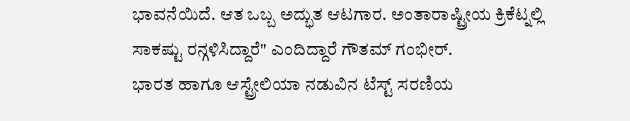ಭಾವನೆಯಿದೆ. ಆತ ಒಬ್ಬ ಅದ್ಭುತ ಆಟಗಾರ. ಅಂತಾರಾಷ್ಟ್ರೀಯ ಕ್ರಿಕೆಟ್ನಲ್ಲಿ ಸಾಕಷ್ಟು ರನ್ಗಳಿಸಿದ್ದಾರೆ" ಎಂದಿದ್ದಾರೆ ಗೌತಮ್ ಗಂಭೀರ್.
ಭಾರತ ಹಾಗೂ ಆಸ್ಟ್ರೇಲಿಯಾ ನಡುವಿನ ಟೆಸ್ಟ್ ಸರಣಿಯ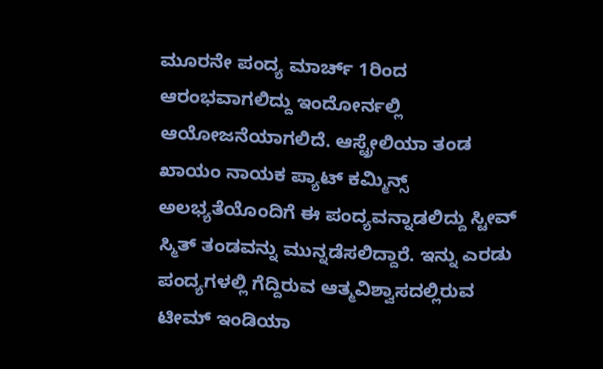ಮೂರನೇ ಪಂದ್ಯ ಮಾರ್ಚ್ 1ರಿಂದ ಆರಂಭವಾಗಲಿದ್ದು ಇಂದೋರ್ನಲ್ಲಿ ಆಯೋಜನೆಯಾಗಲಿದೆ. ಆಸ್ಟ್ರೇಲಿಯಾ ತಂಡ ಖಾಯಂ ನಾಯಕ ಪ್ಯಾಟ್ ಕಮ್ಮಿನ್ಸ್ ಅಲಭ್ಯತೆಯೊಂದಿಗೆ ಈ ಪಂದ್ಯವನ್ನಾಡಲಿದ್ದು ಸ್ಟೀವ್ ಸ್ಮಿತ್ ತಂಡವನ್ನು ಮುನ್ನಡೆಸಲಿದ್ದಾರೆ. ಇನ್ನು ಎರಡು ಪಂದ್ಯಗಳಲ್ಲಿ ಗೆದ್ದಿರುವ ಆತ್ಮವಿಶ್ವಾಸದಲ್ಲಿರುವ ಟೀಮ್ ಇಂಡಿಯಾ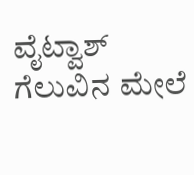ವೈಟ್ವಾಶ್ ಗೆಲುವಿನ ಮೇಲೆ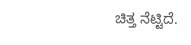ಚಿತ್ತ ನೆಟ್ಟಿದೆ.